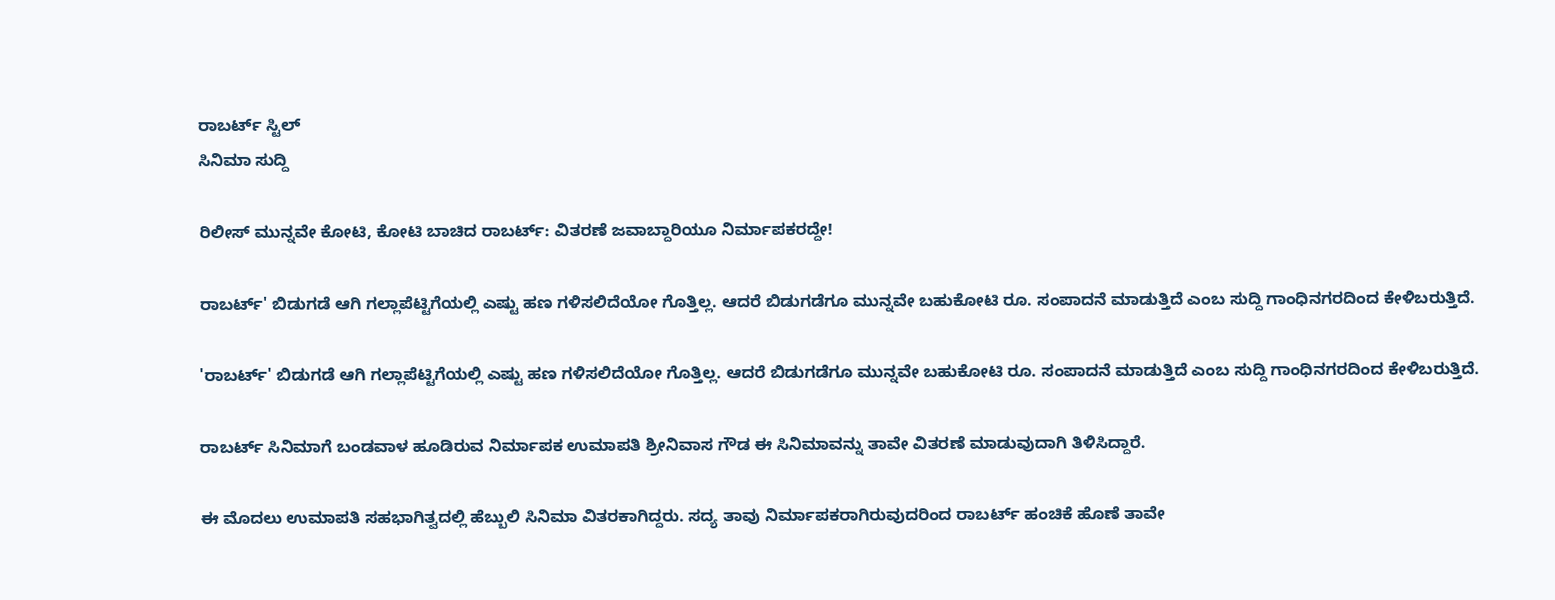ರಾಬರ್ಟ್ ಸ್ಟಿಲ್
ಸಿನಿಮಾ ಸುದ್ದಿ

ರಿಲೀಸ್ ಮುನ್ನವೇ ಕೋಟಿ, ಕೋಟಿ ಬಾಚಿದ ರಾಬರ್ಟ್: ವಿತರಣೆ ಜವಾಬ್ದಾರಿಯೂ ನಿರ್ಮಾಪಕರದ್ದೇ!

ರಾಬರ್ಟ್‌' ಬಿಡುಗಡೆ ಆಗಿ ಗಲ್ಲಾಪೆಟ್ಟಿಗೆಯಲ್ಲಿ ಎಷ್ಟು ಹಣ ಗಳಿಸಲಿದೆಯೋ ಗೊತ್ತಿಲ್ಲ. ಆದರೆ ಬಿಡುಗಡೆಗೂ ಮುನ್ನವೇ ಬಹುಕೋಟಿ ರೂ. ಸಂಪಾದನೆ ಮಾಡುತ್ತಿದೆ ಎಂಬ ಸುದ್ದಿ ಗಾಂಧಿನಗರದಿಂದ ಕೇಳಿಬರುತ್ತಿದೆ.

'ರಾಬರ್ಟ್‌' ಬಿಡುಗಡೆ ಆಗಿ ಗಲ್ಲಾಪೆಟ್ಟಿಗೆಯಲ್ಲಿ ಎಷ್ಟು ಹಣ ಗಳಿಸಲಿದೆಯೋ ಗೊತ್ತಿಲ್ಲ. ಆದರೆ ಬಿಡುಗಡೆಗೂ ಮುನ್ನವೇ ಬಹುಕೋಟಿ ರೂ. ಸಂಪಾದನೆ ಮಾಡುತ್ತಿದೆ ಎಂಬ ಸುದ್ದಿ ಗಾಂಧಿನಗರದಿಂದ ಕೇಳಿಬರುತ್ತಿದೆ.

ರಾಬರ್ಟ್ ಸಿನಿಮಾಗೆ ಬಂಡವಾಳ ಹೂಡಿರುವ ನಿರ್ಮಾಪಕ ಉಮಾಪತಿ ಶ್ರೀನಿವಾಸ ಗೌಡ ಈ ಸಿನಿಮಾವನ್ನು ತಾವೇ ವಿತರಣೆ ಮಾಡುವುದಾಗಿ ತಿಳಿಸಿದ್ದಾರೆ.

ಈ ಮೊದಲು ಉಮಾಪತಿ ಸಹಭಾಗಿತ್ವದಲ್ಲಿ ಹೆಬ್ಬುಲಿ ಸಿನಿಮಾ ವಿತರಕಾಗಿದ್ದರು. ಸದ್ಯ ತಾವು ನಿರ್ಮಾಪಕರಾಗಿರುವುದರಿಂದ ರಾಬರ್ಟ್ ಹಂಚಿಕೆ ಹೊಣೆ ತಾವೇ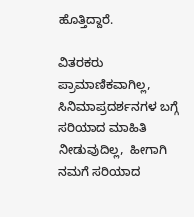ಹೊತ್ತಿದ್ದಾರೆ.

ವಿತರಕರು ಪ್ರಾಮಾಣಿಕವಾಗಿಲ್ಲ, ಸಿನಿಮಾಪ್ರದರ್ಶನಗಳ ಬಗ್ಗೆ ಸರಿಯಾದ ಮಾಹಿತಿ ನೀಡುವುದಿಲ್ಲ,  ಹೀಗಾಗಿ ನಮಗೆ ಸರಿಯಾದ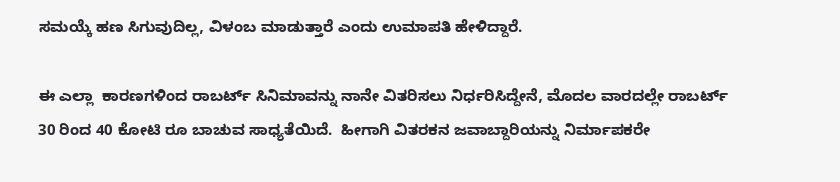ಸಮಯ್ಕೆ ಹಣ ಸಿಗುವುದಿಲ್ಲ, ವಿಳಂಬ ಮಾಡುತ್ತಾರೆ ಎಂದು ಉಮಾಪತಿ ಹೇಳಿದ್ದಾರೆ.

ಈ ಎಲ್ಲಾ  ಕಾರಣಗಳಿಂದ ರಾಬರ್ಟ್ ಸಿನಿಮಾವನ್ನು ನಾನೇ ವಿತರಿಸಲು ನಿರ್ಧರಿಸಿದ್ದೇನೆ, ಮೊದಲ ವಾರದಲ್ಲೇ ರಾಬರ್ಟ್ 30 ರಿಂದ 40 ಕೋಟಿ ರೂ ಬಾಚುವ ಸಾಧ್ಯತೆಯಿದೆ.  ಹೀಗಾಗಿ ವಿತರಕನ ಜವಾಬ್ದಾರಿಯನ್ನು ನಿರ್ಮಾಪಕರೇ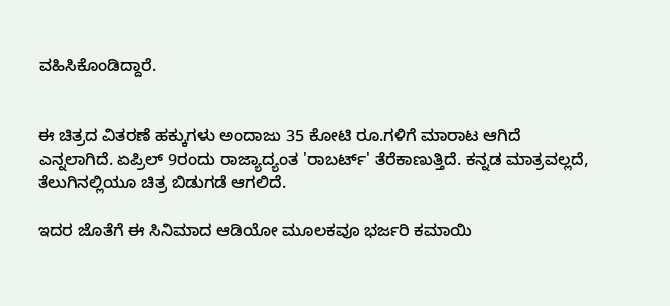ವಹಿಸಿಕೊಂಡಿದ್ದಾರೆ.


ಈ ಚಿತ್ರದ ವಿತರಣೆ ಹಕ್ಕುಗಳು ಅಂದಾಜು 35 ಕೋಟಿ ರೂ.ಗಳಿಗೆ ಮಾರಾಟ ಆಗಿದೆ ಎನ್ನಲಾಗಿದೆ. ಏಪ್ರಿಲ್‌ 9ರಂದು ರಾಜ್ಯಾದ್ಯಂತ 'ರಾಬರ್ಟ್‌' ತೆರೆಕಾಣುತ್ತಿದೆ. ಕನ್ನಡ ಮಾತ್ರವಲ್ಲದೆ, ತೆಲುಗಿನಲ್ಲಿಯೂ ಚಿತ್ರ ಬಿಡುಗಡೆ ಆಗಲಿದೆ.

ಇದರ ಜೊತೆಗೆ ಈ ಸಿನಿಮಾದ ಆಡಿಯೋ ಮೂಲಕವೂ ಭರ್ಜರಿ ಕಮಾಯಿ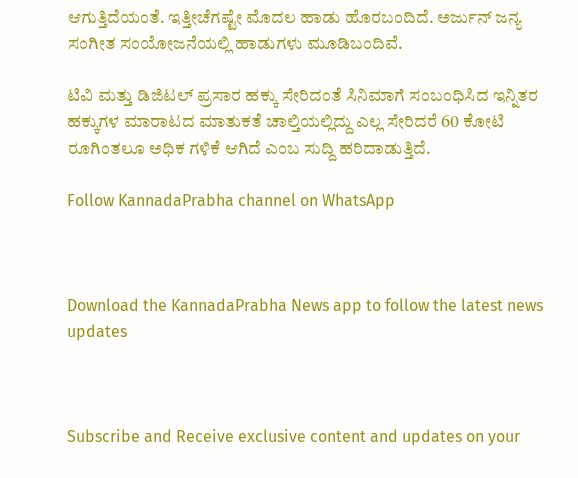ಆಗುತ್ತಿದೆಯಂತೆ. ಇತ್ತೀಚೆಗಷ್ಟೇ ಮೊದಲ ಹಾಡು ಹೊರಬಂದಿದೆ. ಅರ್ಜುನ್‌ ಜನ್ಯ ಸಂಗೀತ ಸಂಯೋಜನೆಯಲ್ಲಿ ಹಾಡುಗಳು ಮೂಡಿಬಂದಿವೆ.

ಟಿವಿ ಮತ್ತು ಡಿಜಿಟಲ್‌ ಪ್ರಸಾರ ಹಕ್ಕು ಸೇರಿದಂತೆ ಸಿನಿಮಾಗೆ ಸಂಬಂಧಿಸಿದ ಇನ್ನಿತರ ಹಕ್ಕುಗಳ ಮಾರಾಟದ ಮಾತುಕತೆ ಚಾಲ್ತಿಯಲ್ಲಿದ್ದು ಎಲ್ಲ ಸೇರಿದರೆ 60 ಕೋಟಿ ರೂಗಿಂತಲೂ ಅಧಿಕ ಗಳಿಕೆ ಆಗಿದೆ ಎಂಬ ಸುದ್ದಿ ಹರಿದಾಡುತ್ತಿದೆ.

Follow KannadaPrabha channel on WhatsApp



Download the KannadaPrabha News app to follow the latest news updates



Subscribe and Receive exclusive content and updates on your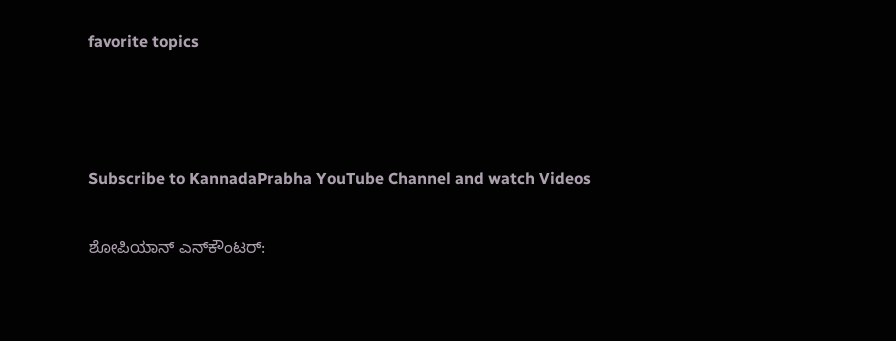favorite topics



Subscribe to KannadaPrabha YouTube Channel and watch Videos

ಶೋಪಿಯಾನ್‌ ಎನ್‌ಕೌಂಟರ್‌: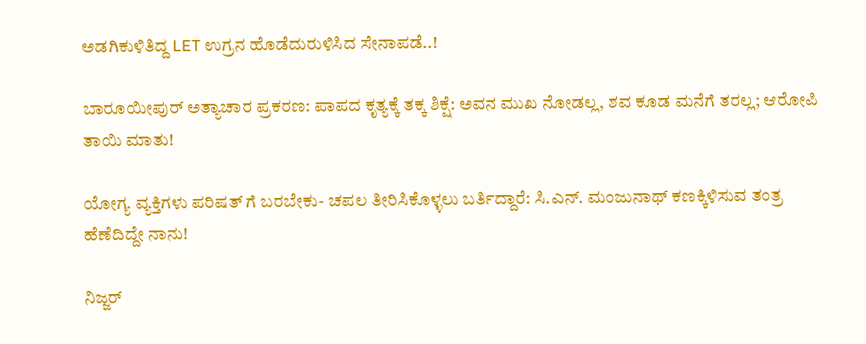ಅಡಗಿಕುಳಿತಿದ್ದ LET ಉಗ್ರನ ಹೊಡೆದುರುಳಿಸಿದ ಸೇನಾಪಡೆ..!

ಬಾರೂಯೀಪುರ್ ಅತ್ಯಾಚಾರ ಪ್ರಕರಣ: ಪಾಪದ ಕೃತ್ಯಕ್ಕೆ ತಕ್ಕ ಶಿಕ್ಷೆ: ಅವನ ಮುಖ ನೋಡಲ್ಲ, ಶವ ಕೂಡ ಮನೆಗೆ ತರಲ್ಲ; ಆರೋಪಿ ತಾಯಿ ಮಾತು!

ಯೋಗ್ಯ ವ್ಯಕ್ತಿಗಳು ಪರಿಷತ್ ಗೆ ಬರಬೇಕು- ಚಪಲ ತೀರಿಸಿಕೊಳ್ಳಲು ಬರ್ತಿದ್ದಾರೆ: ಸಿ.ಎನ್‌. ಮಂಜುನಾಥ್ ಕಣಕ್ಕಿಳಿಸುವ ತಂತ್ರ ಹೆಣೆದಿದ್ದೇ ನಾನು!

ನಿಜ್ಜರ್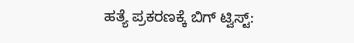ಹತ್ಯೆ ಪ್ರಕರಣಕ್ಕೆ ಬಿಗ್ ಟ್ವಿಸ್ಟ್: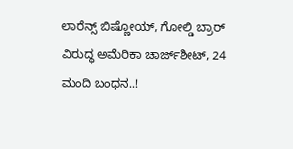ಲಾರೆನ್ಸ್ ಬಿಷ್ಣೋಯ್, ಗೋಲ್ಡಿ ಬ್ರಾರ್ ವಿರುದ್ಧ ಅಮೆರಿಕಾ ಚಾರ್ಜ್‌ಶೀಟ್, 24 ಮಂದಿ ಬಂಧನ..!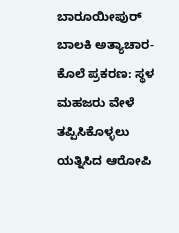ಬಾರೂಯೀಪುರ್ ಬಾಲಕಿ ಅತ್ಯಾಚಾರ-ಕೊಲೆ ಪ್ರಕರಣ: ಸ್ಥಳ ಮಹಜರು ವೇಳೆ ತಪ್ಪಿಸಿಕೊಳ್ಳಲು ಯತ್ನಿಸಿದ ಆರೋಪಿ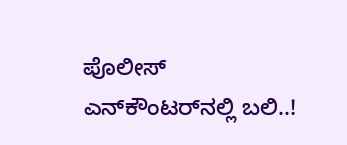ಪೊಲೀಸ್ ಎನ್‌ಕೌಂಟರ್‌ನಲ್ಲಿ ಬಲಿ..!